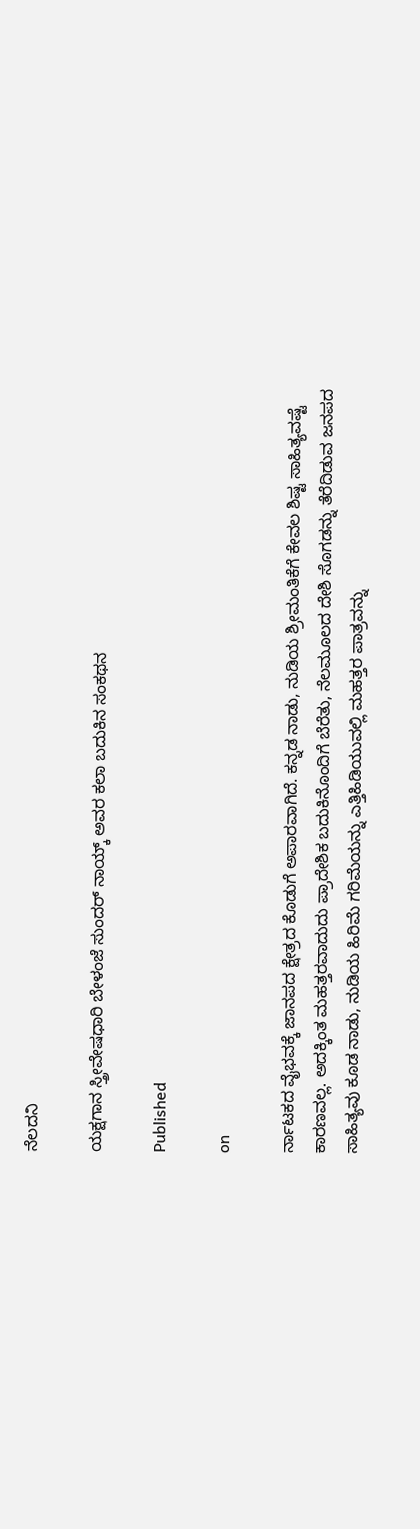ನೆಲದನಿ

ಯಕ್ಷಗಾನ ಸ್ತ್ರೀವೇಷಧಾರಿ ಬೇಳಂಜೆ ಸುಂದರ್ ನಾಯ್ಕ್ ಅವರ ಕಲಾ ಬದುಕಿನ ಸಂಕಥನ

Published

on

ರ್ನಾಟಕದ ವೈಭವಕ್ಕೆ ಜಾನಪದ ಕ್ಷೇತ್ರದ ಕೊಡುಗೆ ಅಪಾರವಾಗಿದೆ. ಕನ್ನಡ ನಾಡು, ನುಡಿಯ ಶ್ರೀಮಂತಿಕೆಗೆ ಕೇವಲ ಶಿಷ್ಟ ಸಾಹಿತ್ಯವಷ್ಟೆ ಕಾರಣವಲ್ಲ. ಅದಕ್ಕಿಂತ ಮಹತ್ತರವಾದುದು ಪ್ರಾದೇಶಿಕ ಬದುಕಿನೊಂದಿಗೆ ಬೆರೆತು, ನೆಲಮೂಲದ ದೇಶಿ ಸೊಗಡನ್ನು ತೆರೆದಿಡುವ ಜನಪದ ಸಾಹಿತ್ಯವು ಕೂಡ ನಾಡು, ನುಡಿಯ ಹಿರಿಮೆ ಗರಿಮೆಯನ್ನು ಎತ್ತಿಹಿಡಿಯುವಲ್ಲಿ ಮಹತ್ತರ ಪಾತ್ರವನ್ನು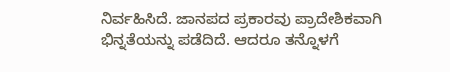ನಿರ್ವಹಿಸಿದೆ. ಜಾನಪದ ಪ್ರಕಾರವು ಪ್ರಾದೇಶಿಕವಾಗಿ ಭಿನ್ನತೆಯನ್ನು ಪಡೆದಿದೆ. ಆದರೂ ತನ್ನೊಳಗೆ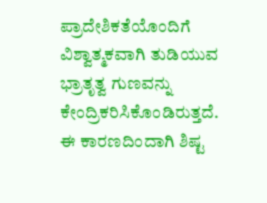ಪ್ರಾದೇಶಿಕತೆಯೊಂದಿಗೆ ವಿಶ್ವಾತ್ಮಕವಾಗಿ ತುಡಿಯುವ ಭ್ರಾತೃತ್ವ ಗುಣವನ್ನು ಕೇಂದ್ರಿಕರಿಸಿಕೊಂಡಿರುತ್ತದೆ. ಈ ಕಾರಣದಿಂದಾಗಿ ಶಿಷ್ಟ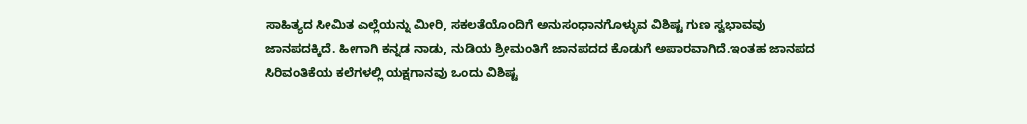ಸಾಹಿತ್ಯದ ಸೀಮಿತ ಎಲ್ಲೆಯನ್ನು ಮೀರಿ, ಸಕಲತೆಯೊಂದಿಗೆ ಅನುಸಂಧಾನಗೊಳ್ಳುವ ವಿಶಿಷ್ಟ ಗುಣ ಸ್ವಭಾವವು ಜಾನಪದಕ್ಕಿದೆ. ಹೀಗಾಗಿ ಕನ್ನಡ ನಾಡು, ನುಡಿಯ ಶ್ರೀಮಂತಿಗೆ ಜಾನಪದದ ಕೊಡುಗೆ ಅಪಾರವಾಗಿದೆ.ಇಂತಹ ಜಾನಪದ ಸಿರಿವಂತಿಕೆಯ ಕಲೆಗಳಲ್ಲಿ ಯಕ್ಷಗಾನವು ಒಂದು ವಿಶಿಷ್ಟ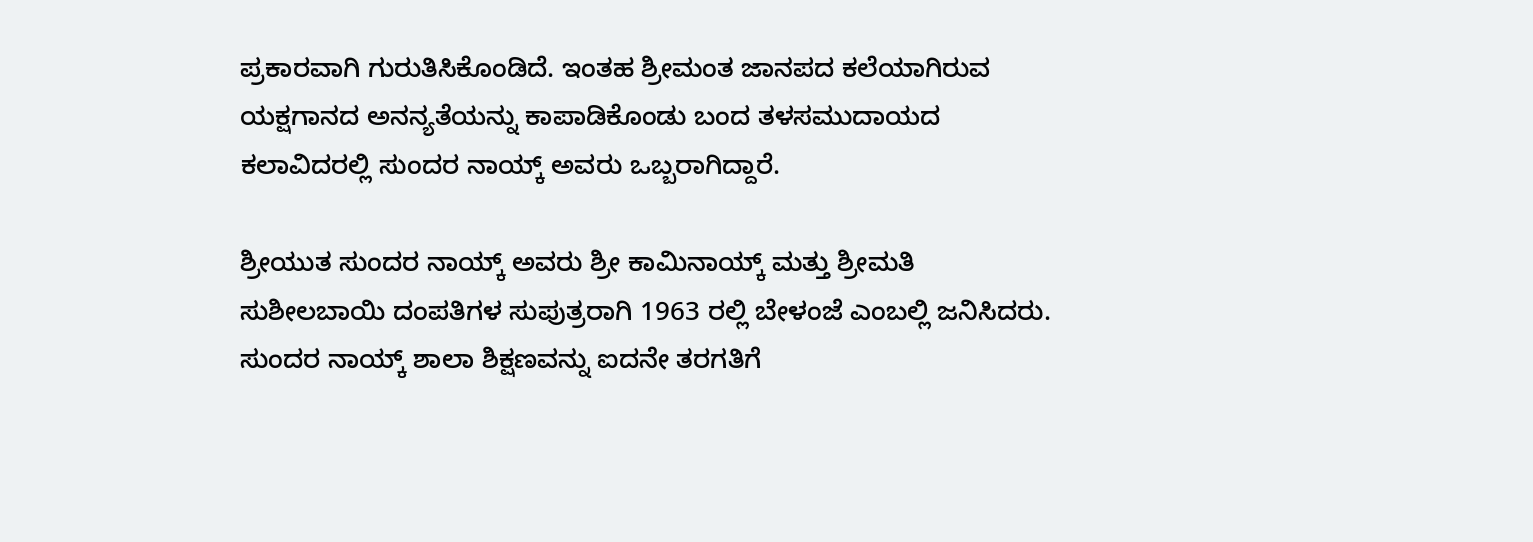ಪ್ರಕಾರವಾಗಿ ಗುರುತಿಸಿಕೊಂಡಿದೆ. ಇಂತಹ ಶ್ರೀಮಂತ ಜಾನಪದ ಕಲೆಯಾಗಿರುವ ಯಕ್ಷಗಾನದ ಅನನ್ಯತೆಯನ್ನು ಕಾಪಾಡಿಕೊಂಡು ಬಂದ ತಳಸಮುದಾಯದ ಕಲಾವಿದರಲ್ಲಿ ಸುಂದರ ನಾಯ್ಕ್ ಅವರು ಒಬ್ಬರಾಗಿದ್ದಾರೆ.

ಶ್ರೀಯುತ ಸುಂದರ ನಾಯ್ಕ್ ಅವರು ಶ್ರೀ ಕಾಮಿನಾಯ್ಕ್ ಮತ್ತು ಶ್ರೀಮತಿ ಸುಶೀಲಬಾಯಿ ದಂಪತಿಗಳ ಸುಪುತ್ರರಾಗಿ 1963 ರಲ್ಲಿ ಬೇಳಂಜೆ ಎಂಬಲ್ಲಿ ಜನಿಸಿದರು. ಸುಂದರ ನಾಯ್ಕ್ ಶಾಲಾ ಶಿಕ್ಷಣವನ್ನು ಐದನೇ ತರಗತಿಗೆ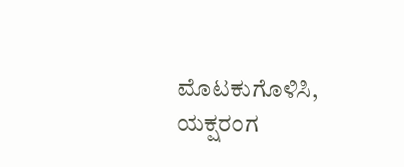ಮೊಟಕುಗೊಳಿಸಿ, ಯಕ್ಷರಂಗ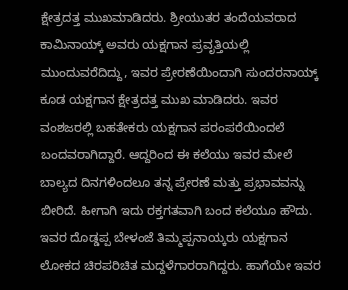ಕ್ಷೇತ್ರದತ್ತ ಮುಖಮಾಡಿದರು. ಶ್ರೀಯುತರ ತಂದೆಯವರಾದ ಕಾಮಿನಾಯ್ಕ್ ಅವರು ಯಕ್ಷಗಾನ ಪ್ರವೃತ್ತಿಯಲ್ಲಿ ಮುಂದುವರೆದಿದ್ದು, ಇವರ ಪ್ರೇರಣೆಯಿಂದಾಗಿ ಸುಂದರನಾಯ್ಕ್ ಕೂಡ ಯಕ್ಷಗಾನ ಕ್ಷೇತ್ರದತ್ತ ಮುಖ ಮಾಡಿದರು. ಇವರ ವಂಶಜರಲ್ಲಿ ಬಹತೇಕರು ಯಕ್ಷಗಾನ ಪರಂಪರೆಯಿಂದಲೆ ಬಂದವರಾಗಿದ್ದಾರೆ. ಆದ್ದರಿಂದ ಈ ಕಲೆಯು ಇವರ ಮೇಲೆ ಬಾಲ್ಯದ ದಿನಗಳಿಂದಲೂ ತನ್ನ ಪ್ರೇರಣೆ ಮತ್ತು ಪ್ರಭಾವವನ್ನು ಬೀರಿದೆ. ಹೀಗಾಗಿ ಇದು ರಕ್ತಗತವಾಗಿ ಬಂದ ಕಲೆಯೂ ಹೌದು. ಇವರ ದೊಡ್ಡಪ್ಪ ಬೇಳಂಜೆ ತಿಮ್ಮಪ್ಪನಾಯ್ಕರು ಯಕ್ಷಗಾನ ಲೋಕದ ಚಿರಪರಿಚಿತ ಮದ್ದಳೆಗಾರರಾಗಿದ್ದರು. ಹಾಗೆಯೇ ಇವರ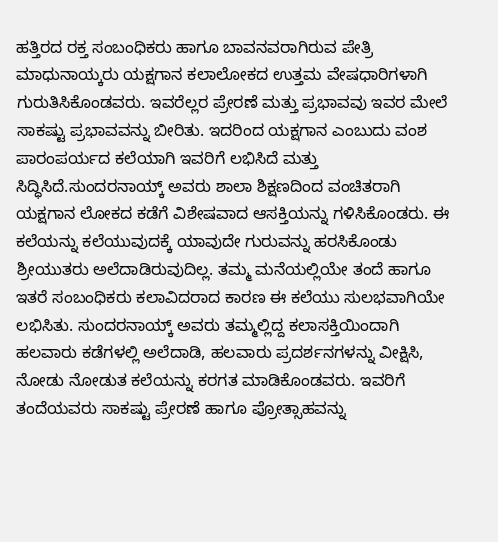ಹತ್ತಿರದ ರಕ್ತ ಸಂಬಂಧಿಕರು ಹಾಗೂ ಬಾವನವರಾಗಿರುವ ಪೇತ್ರಿ ಮಾಧುನಾಯ್ಕರು ಯಕ್ಷಗಾನ ಕಲಾಲೋಕದ ಉತ್ತಮ ವೇಷಧಾರಿಗಳಾಗಿ ಗುರುತಿಸಿಕೊಂಡವರು. ಇವರೆಲ್ಲರ ಪ್ರೇರಣೆ ಮತ್ತು ಪ್ರಭಾವವು ಇವರ ಮೇಲೆ ಸಾಕಷ್ಟು ಪ್ರಭಾವವನ್ನು ಬೀರಿತು. ಇದರಿಂದ ಯಕ್ಷಗಾನ ಎಂಬುದು ವಂಶ ಪಾರಂಪರ್ಯದ ಕಲೆಯಾಗಿ ಇವರಿಗೆ ಲಭಿಸಿದೆ ಮತ್ತು ಸಿದ್ಧಿಸಿದೆ.ಸುಂದರನಾಯ್ಕ್ ಅವರು ಶಾಲಾ ಶಿಕ್ಷಣದಿಂದ ವಂಚಿತರಾಗಿ ಯಕ್ಷಗಾನ ಲೋಕದ ಕಡೆಗೆ ವಿಶೇಷವಾದ ಆಸಕ್ತಿಯನ್ನು ಗಳಿಸಿಕೊಂಡರು. ಈ ಕಲೆಯನ್ನು ಕಲೆಯುವುದಕ್ಕೆ ಯಾವುದೇ ಗುರುವನ್ನು ಹರಸಿಕೊಂಡು ಶ್ರೀಯುತರು ಅಲೆದಾಡಿರುವುದಿಲ್ಲ. ತಮ್ಮ ಮನೆಯಲ್ಲಿಯೇ ತಂದೆ ಹಾಗೂ ಇತರೆ ಸಂಬಂಧಿಕರು ಕಲಾವಿದರಾದ ಕಾರಣ ಈ ಕಲೆಯು ಸುಲಭವಾಗಿಯೇ ಲಭಿಸಿತು. ಸುಂದರನಾಯ್ಕ್ ಅವರು ತಮ್ಮಲ್ಲಿದ್ದ ಕಲಾಸಕ್ತಿಯಿಂದಾಗಿ ಹಲವಾರು ಕಡೆಗಳಲ್ಲಿ ಅಲೆದಾಡಿ, ಹಲವಾರು ಪ್ರದರ್ಶನಗಳನ್ನು ವೀಕ್ಷಿಸಿ, ನೋಡು ನೋಡುತ ಕಲೆಯನ್ನು ಕರಗತ ಮಾಡಿಕೊಂಡವರು. ಇವರಿಗೆ ತಂದೆಯವರು ಸಾಕಷ್ಟು ಪ್ರೇರಣೆ ಹಾಗೂ ಪ್ರೋತ್ಸಾಹವನ್ನು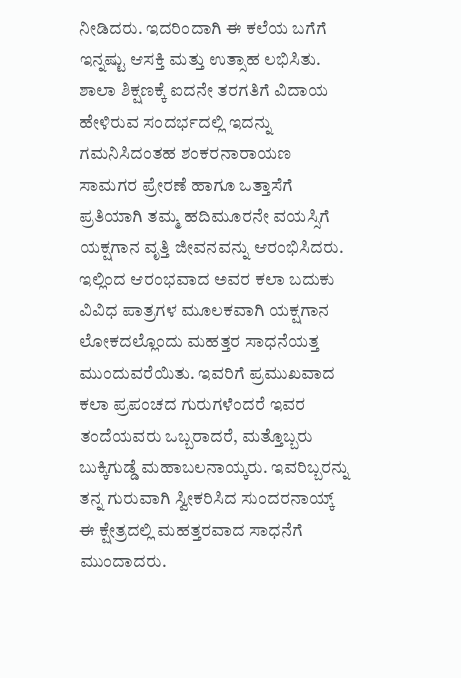ನೀಡಿದರು. ಇದರಿಂದಾಗಿ ಈ ಕಲೆಯ ಬಗೆಗೆ ಇನ್ನಷ್ಟು ಆಸಕ್ತಿ ಮತ್ತು ಉತ್ಸಾಹ ಲಭಿಸಿತು.
ಶಾಲಾ ಶಿಕ್ಷಣಕ್ಕೆ ಐದನೇ ತರಗತಿಗೆ ವಿದಾಯ ಹೇಳಿರುವ ಸಂದರ್ಭದಲ್ಲಿ ಇದನ್ನು ಗಮನಿಸಿದಂತಹ ಶಂಕರನಾರಾಯಣ ಸಾಮಗರ ಪ್ರೇರಣೆ ಹಾಗೂ ಒತ್ತಾಸೆಗೆ ಪ್ರತಿಯಾಗಿ ತಮ್ಮ ಹದಿಮೂರನೇ ವಯಸ್ಸಿಗೆ ಯಕ್ಷಗಾನ ವೃತ್ತಿ ಜೀವನವನ್ನು ಆರಂಭಿಸಿದರು. ಇಲ್ಲಿಂದ ಆರಂಭವಾದ ಅವರ ಕಲಾ ಬದುಕು ವಿವಿಧ ಪಾತ್ರಗಳ ಮೂಲಕವಾಗಿ ಯಕ್ಷಗಾನ ಲೋಕದಲ್ಲೊಂದು ಮಹತ್ತರ ಸಾಧನೆಯತ್ತ ಮುಂದುವರೆಯಿತು. ಇವರಿಗೆ ಪ್ರಮುಖವಾದ ಕಲಾ ಪ್ರಪಂಚದ ಗುರುಗಳೆಂದರೆ ಇವರ ತಂದೆಯವರು ಒಬ್ಬರಾದರೆ, ಮತ್ತೊಬ್ಬರು ಬುಕ್ಕಿಗುಡ್ಡೆ ಮಹಾಬಲನಾಯ್ಕರು. ಇವರಿಬ್ಬರನ್ನು ತನ್ನ ಗುರುವಾಗಿ ಸ್ವೀಕರಿಸಿದ ಸುಂದರನಾಯ್ಕ್ ಈ ಕ್ಷೇತ್ರದಲ್ಲಿ ಮಹತ್ತರವಾದ ಸಾಧನೆಗೆ ಮುಂದಾದರು.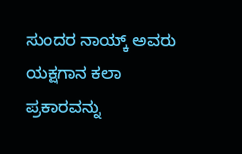ಸುಂದರ ನಾಯ್ಕ್ ಅವರು ಯಕ್ಷಗಾನ ಕಲಾ ಪ್ರಕಾರವನ್ನು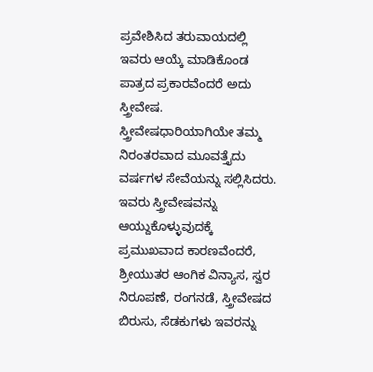ಪ್ರವೇಶಿಸಿದ ತರುವಾಯದಲ್ಲಿ ಇವರು ಆಯ್ಕೆ ಮಾಡಿಕೊಂಡ ಪಾತ್ರದ ಪ್ರಕಾರವೆಂದರೆ ಅದು ಸ್ತ್ರೀವೇಷ. ಸ್ತ್ರೀವೇಷಧಾರಿಯಾಗಿಯೇ ತಮ್ಮ ನಿರಂತರವಾದ ಮೂವತ್ತೈದು ವರ್ಷಗಳ ಸೇವೆಯನ್ನು ಸಲ್ಲಿಸಿದರು. ಇವರು ಸ್ತ್ರೀವೇಷವನ್ನು ಆಯ್ದುಕೊಳ್ಳುವುದಕ್ಕೆ ಪ್ರಮುಖವಾದ ಕಾರಣವೆಂದರೆ, ಶ್ರೀಯುತರ ಆಂಗಿಕ ವಿನ್ಯಾಸ, ಸ್ವರ ನಿರೂಪಣೆ, ರಂಗನಡೆ, ಸ್ತ್ರೀವೇಷದ ಬಿರುಸು, ಸೆಡಕುಗಳು ಇವರನ್ನು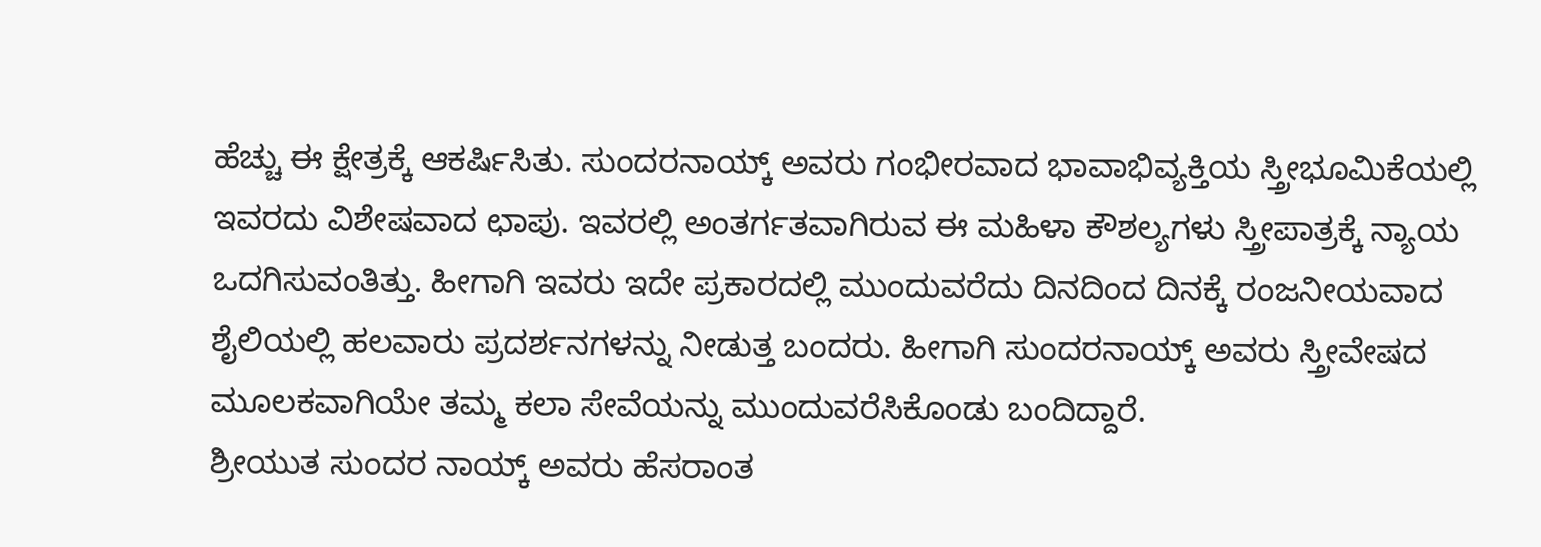ಹೆಚ್ಚು ಈ ಕ್ಷೇತ್ರಕ್ಕೆ ಆಕರ್ಷಿಸಿತು. ಸುಂದರನಾಯ್ಕ್ ಅವರು ಗಂಭೀರವಾದ ಭಾವಾಭಿವ್ಯಕ್ತಿಯ ಸ್ತ್ರೀಭೂಮಿಕೆಯಲ್ಲಿ ಇವರದು ವಿಶೇಷವಾದ ಛಾಪು. ಇವರಲ್ಲಿ ಅಂತರ್ಗತವಾಗಿರುವ ಈ ಮಹಿಳಾ ಕೌಶಲ್ಯಗಳು ಸ್ತ್ರೀಪಾತ್ರಕ್ಕೆ ನ್ಯಾಯ ಒದಗಿಸುವಂತಿತ್ತು. ಹೀಗಾಗಿ ಇವರು ಇದೇ ಪ್ರಕಾರದಲ್ಲಿ ಮುಂದುವರೆದು ದಿನದಿಂದ ದಿನಕ್ಕೆ ರಂಜನೀಯವಾದ ಶೈಲಿಯಲ್ಲಿ ಹಲವಾರು ಪ್ರದರ್ಶನಗಳನ್ನು ನೀಡುತ್ತ ಬಂದರು. ಹೀಗಾಗಿ ಸುಂದರನಾಯ್ಕ್ ಅವರು ಸ್ತ್ರೀವೇಷದ ಮೂಲಕವಾಗಿಯೇ ತಮ್ಮ ಕಲಾ ಸೇವೆಯನ್ನು ಮುಂದುವರೆಸಿಕೊಂಡು ಬಂದಿದ್ದಾರೆ.
ಶ್ರೀಯುತ ಸುಂದರ ನಾಯ್ಕ್ ಅವರು ಹೆಸರಾಂತ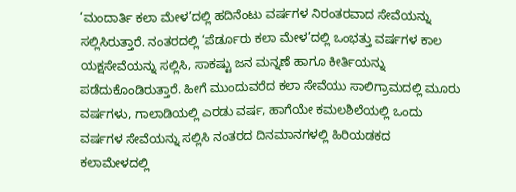‘ಮಂದಾರ್ತಿ ಕಲಾ ಮೇಳ’ದಲ್ಲಿ ಹದಿನೆಂಟು ವರ್ಷಗಳ ನಿರಂತರವಾದ ಸೇವೆಯನ್ನು ಸಲ್ಲಿಸಿರುತ್ತಾರೆ. ನಂತರದಲ್ಲಿ ‘ಪೆರ್ಡೂರು ಕಲಾ ಮೇಳ’ದಲ್ಲಿ ಒಂಭತ್ತು ವರ್ಷಗಳ ಕಾಲ ಯಕ್ಷಸೇವೆಯನ್ನು ಸಲ್ಲಿಸಿ, ಸಾಕಷ್ಟು ಜನ ಮನ್ನಣೆ ಹಾಗೂ ಕೀರ್ತಿಯನ್ನು ಪಡೆದುಕೊಂಡಿರುತ್ತಾರೆ. ಹೀಗೆ ಮುಂದುವರೆದ ಕಲಾ ಸೇವೆಯು ಸಾಲಿಗ್ರಾಮದಲ್ಲಿ ಮೂರು ವರ್ಷಗಳು, ಗಾಲಾಡಿಯಲ್ಲಿ ಎರಡು ವರ್ಷ, ಹಾಗೆಯೇ ಕಮಲಶಿಲೆಯಲ್ಲಿ ಒಂದು ವರ್ಷಗಳ ಸೇವೆಯನ್ನು ಸಲ್ಲಿಸಿ ನಂತರದ ದಿನಮಾನಗಳಲ್ಲಿ ಹಿರಿಯಡಕದ ಕಲಾಮೇಳದಲ್ಲಿ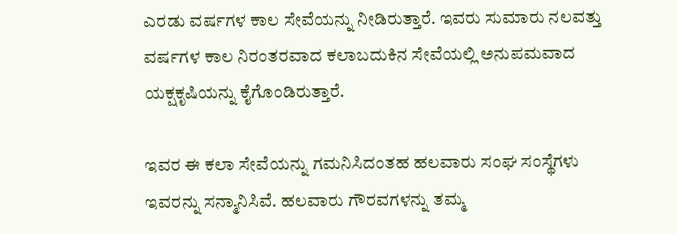ಎರಡು ವರ್ಷಗಳ ಕಾಲ ಸೇವೆಯನ್ನು ನೀಡಿರುತ್ತಾರೆ. ಇವರು ಸುಮಾರು ನಲವತ್ತು ವರ್ಷಗಳ ಕಾಲ ನಿರಂತರವಾದ ಕಲಾಬದುಕಿನ ಸೇವೆಯಲ್ಲಿ ಅನುಪಮವಾದ ಯಕ್ಷಕೃಷಿಯನ್ನು ಕೈಗೊಂಡಿರುತ್ತಾರೆ.

ಇವರ ಈ ಕಲಾ ಸೇವೆಯನ್ನು ಗಮನಿಸಿದಂತಹ ಹಲವಾರು ಸಂಘ ಸಂಸ್ಥೆಗಳು ಇವರನ್ನು ಸನ್ಮಾನಿಸಿವೆ. ಹಲವಾರು ಗೌರವಗಳನ್ನು ತಮ್ಮ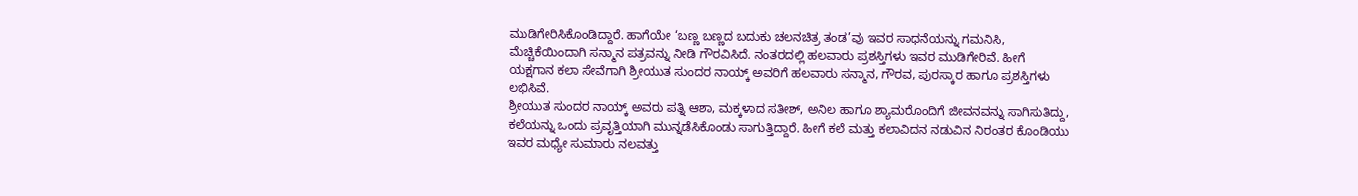ಮುಡಿಗೇರಿಸಿಕೊಂಡಿದ್ದಾರೆ. ಹಾಗೆಯೇ ‘ಬಣ್ಣ ಬಣ್ಣದ ಬದುಕು ಚಲನಚಿತ್ರ ತಂಡ’ವು ಇವರ ಸಾಧನೆಯನ್ನು ಗಮನಿಸಿ, ಮೆಚ್ಚಿಕೆಯಿಂದಾಗಿ ಸನ್ಮಾನ ಪತ್ರವನ್ನು ನೀಡಿ ಗೌರವಿಸಿದೆ. ನಂತರದಲ್ಲಿ ಹಲವಾರು ಪ್ರಶಸ್ತಿಗಳು ಇವರ ಮುಡಿಗೇರಿವೆ. ಹೀಗೆ ಯಕ್ಷಗಾನ ಕಲಾ ಸೇವೆಗಾಗಿ ಶ್ರೀಯುತ ಸುಂದರ ನಾಯ್ಕ್ ಅವರಿಗೆ ಹಲವಾರು ಸನ್ಮಾನ, ಗೌರವ, ಪುರಸ್ಕಾರ ಹಾಗೂ ಪ್ರಶಸ್ತಿಗಳು ಲಭಿಸಿವೆ.
ಶ್ರೀಯುತ ಸುಂದರ ನಾಯ್ಕ್ ಅವರು ಪತ್ನಿ ಆಶಾ, ಮಕ್ಕಳಾದ ಸತೀಶ್, ಅನಿಲ ಹಾಗೂ ಶ್ಯಾಮರೊಂದಿಗೆ ಜೀವನವನ್ನು ಸಾಗಿಸುತಿದ್ದು, ಕಲೆಯನ್ನು ಒಂದು ಪ್ರವೃತ್ತಿಯಾಗಿ ಮುನ್ನಡೆಸಿಕೊಂಡು ಸಾಗುತ್ತಿದ್ದಾರೆ. ಹೀಗೆ ಕಲೆ ಮತ್ತು ಕಲಾವಿದನ ನಡುವಿನ ನಿರಂತರ ಕೊಂಡಿಯು ಇವರ ಮಧ್ಯೇ ಸುಮಾರು ನಲವತ್ತು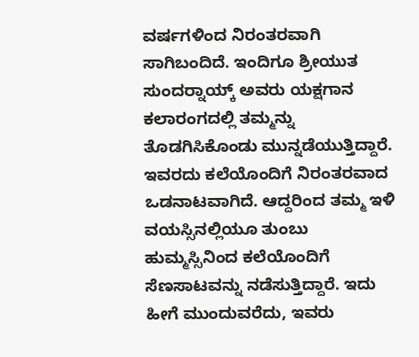ವರ್ಷಗಳಿಂದ ನಿರಂತರವಾಗಿ ಸಾಗಿಬಂದಿದೆ. ಇಂದಿಗೂ ಶ್ರೀಯುತ ಸುಂದರ್‍ನಾಯ್ಕ್ ಅವರು ಯಕ್ಷಗಾನ ಕಲಾರಂಗದಲ್ಲಿ ತಮ್ಮನ್ನು ತೊಡಗಿಸಿಕೊಂಡು ಮುನ್ನಡೆಯುತ್ತಿದ್ದಾರೆ. ಇವರದು ಕಲೆಯೊಂದಿಗೆ ನಿರಂತರವಾದ ಒಡನಾಟವಾಗಿದೆ. ಆದ್ದರಿಂದ ತಮ್ಮ ಇಳಿ ವಯಸ್ಸಿನಲ್ಲಿಯೂ ತುಂಬು ಹುಮ್ಮಸ್ಸಿನಿಂದ ಕಲೆಯೊಂದಿಗೆ ಸೆಣಸಾಟವನ್ನು ನಡೆಸುತ್ತಿದ್ದಾರೆ. ಇದು ಹೀಗೆ ಮುಂದುವರೆದು, ಇವರು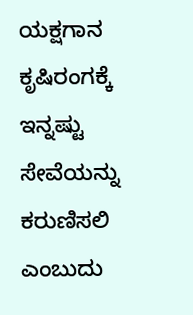ಯಕ್ಷಗಾನ ಕೃಷಿರಂಗಕ್ಕೆ ಇನ್ನಷ್ಟು ಸೇವೆಯನ್ನು ಕರುಣಿಸಲಿ ಎಂಬುದು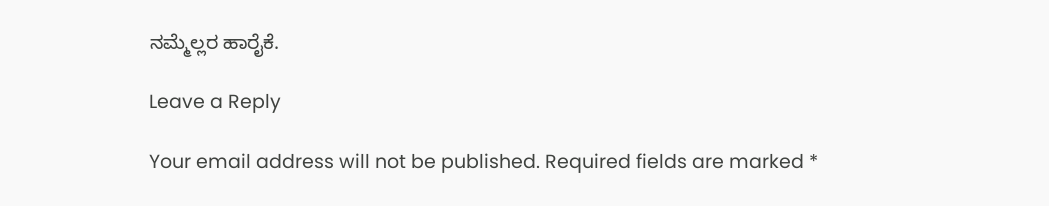ನಮ್ಮೆಲ್ಲರ ಹಾರೈಕೆ.

Leave a Reply

Your email address will not be published. Required fields are marked *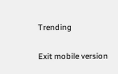Trending

Exit mobile version